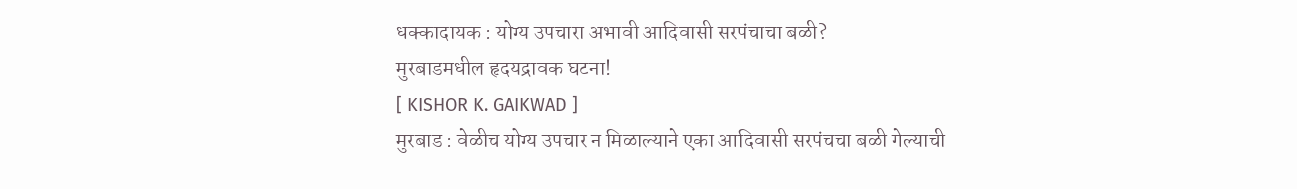धक्कादायक : योग्य उपचारा अभावी आदिवासी सरपंचाचा बळी?
मुरबाडमधील हृदयद्रावक घटना!
[ KISHOR K. GAIKWAD ]
मुरबाड : वेळीच योग्य उपचार न मिळाल्याने एका आदिवासी सरपंचचा बळी गेल्याची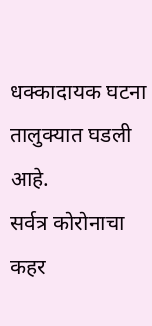धक्कादायक घटना तालुक्यात घडली आहे.
सर्वत्र कोरोनाचा कहर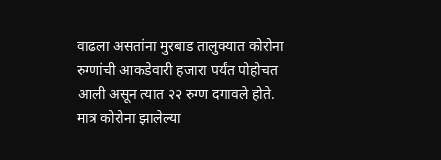वाढला असतांना मुरबाड तालुक्यात कोरोना रुग्णांची आकडेवारी हजारा पर्यंत पोहोचत आली असून त्यात २२ रुग्ण दगावले होते. मात्र कोरोना झालेल्या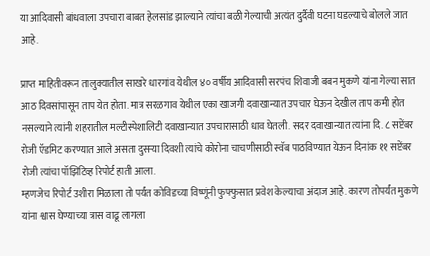या आदिवासी बांधवाला उपचारा बाबत हेलसांड झाल्याने त्यांचा बळी गेल्याची अत्यंत दुर्दैवी घटना घडल्याचे बोलले जात आहे.

प्राप्त माहितीवरून तालुक्यातील साखरे धारगांव येथील ४० वर्षीय आदिवासी सरपंच शिवाजी बबन मुकणे यांना गेल्या सात आठ दिवसांपासून ताप येत होता. मात्र सरळगाव येथील एका खाजगी दवाखान्यात उपचार घेऊन देखील ताप कमी होत नसल्याने त्यांनी शहरातील मल्टीस्पेशालिटी दवाखान्यात उपचारासाठी धाव घेतली. सदर दवाखान्यात त्यांना दि. ८ सप्टेंबर रोजी ऍडमिट करण्यात आले असता दुसऱ्या दिवशी त्यांचे कोरोना चाचणीसाठी स्वॅब पाठविण्यात येऊन दिनांक ११ सप्टेंबर रोजी त्यांचा पॉझिटिव्ह रिपोर्ट हाती आला.
म्हणजेच रिपोर्ट उशीरा मिळाला तो पर्यंत कोविडच्या विष्णूंनी फुफ्फुसात प्रवेश केल्याचा अंदाज आहे. कारण तोपर्यंत मुकणे यांना श्वास घेण्याच्या त्रास वाढू लागला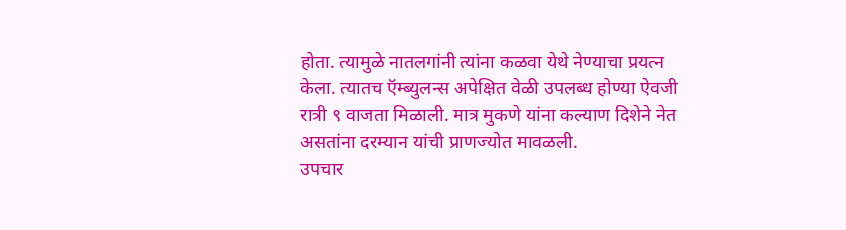होता. त्यामुळे नातलगांनी त्यांना कळवा येथे नेण्याचा प्रयत्न केला. त्यातच ऍम्ब्युलन्स अपेक्षित वेळी उपलब्ध होण्या ऐवजी रात्री ९ वाजता मिळाली. मात्र मुकणे यांना कल्याण दिशेने नेत असतांना दरम्यान यांची प्राणज्योत मावळली.
उपचार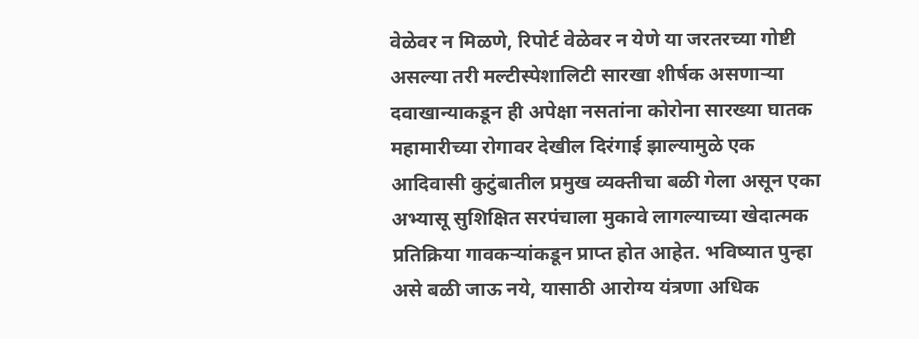वेळेवर न मिळणे, रिपोर्ट वेळेवर न येणे या जरतरच्या गोष्टी असल्या तरी मल्टीस्पेशालिटी सारखा शीर्षक असणाऱ्या दवाखान्याकडून ही अपेक्षा नसतांना कोरोना सारख्या घातक महामारीच्या रोगावर देखील दिरंगाई झाल्यामुळे एक आदिवासी कुटुंबातील प्रमुख व्यक्तीचा बळी गेला असून एका अभ्यासू सुशिक्षित सरपंचाला मुकावे लागल्याच्या खेदात्मक प्रतिक्रिया गावकऱ्यांकडून प्राप्त होत आहेत. भविष्यात पुन्हा असे बळी जाऊ नये, यासाठी आरोग्य यंत्रणा अधिक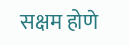सक्षम होणे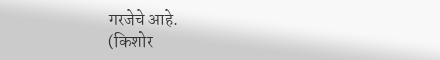गरजेचे आहे.
(किशोर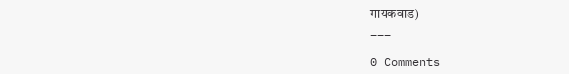गायकवाड)
___

0 Comments